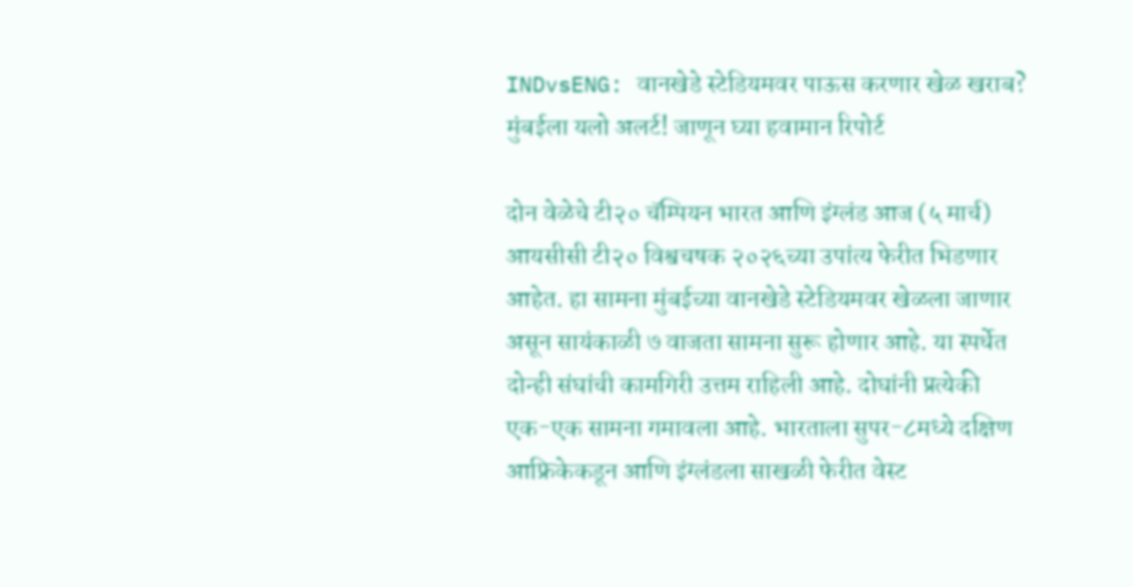INDvsENG: वानखेडे स्टेडियमवर पाऊस करणार खेळ खराब? मुंबईला यलो अलर्ट! जाणून घ्या हवामान रिपोर्ट

दोन वेळेचे टी२० चॅम्पियन भारत आणि इंग्लंड आज (५ मार्च) आयसीसी टी२० विश्वचषक २०२६च्या उपांत्य फेरीत भिडणार आहेत. हा सामना मुंबईच्या वानखेडे स्टेडियमवर खेळला जाणार असून सायंकाळी ७ वाजता सामना सुरू होणार आहे. या स्पर्धेत दोन्ही संघांची कामगिरी उत्तम राहिली आहे. दोघांनी प्रत्येकी एक-एक सामना गमावला आहे. भारताला सुपर-८मध्ये दक्षिण आफ्रिकेकडून आणि इंग्लंडला साखळी फेरीत वेस्ट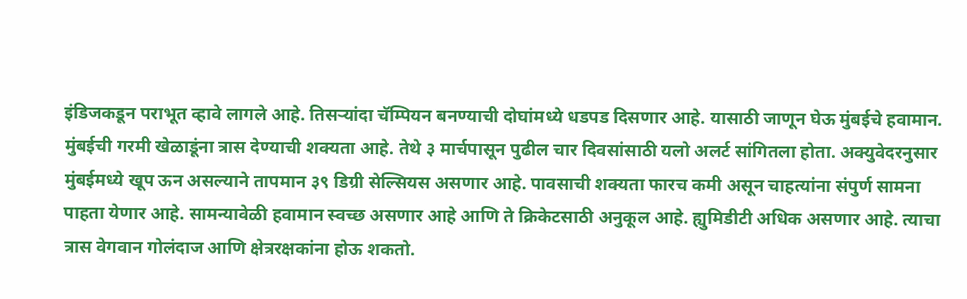इंडिजकडून पराभूत व्हावे लागले आहे. तिसऱ्यांदा चॅम्पियन बनण्याची दोघांमध्ये धडपड दिसणार आहे. यासाठी जाणून घेऊ मुंबईचे हवामान.
मुंबईची गरमी खेळाडूंना त्रास देण्याची शक्यता आहे. तेथे ३ मार्चपासून पुढील चार दिवसांसाठी यलो अलर्ट सांगितला होता. अक्युवेदरनुसार मुंबईमध्ये खूप ऊन असल्याने तापमान ३९ डिग्री सेल्सियस असणार आहे. पावसाची शक्यता फारच कमी असून चाहत्यांना संपुर्ण सामना पाहता येणार आहे. सामन्यावेळी हवामान स्वच्छ असणार आहे आणि ते क्रिकेटसाठी अनुकूल आहे. ह्युमिडीटी अधिक असणार आहे. त्याचा त्रास वेगवान गोलंदाज आणि क्षेत्ररक्षकांना होऊ शकतो.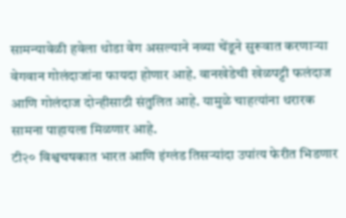सामन्यावेळी हवेला थोडा वेग असल्याने नव्या चेंडूने सुरूवात करणाऱ्या वेगवान गोलंदाजांना फायदा होणार आहे. वानखेडेची खेळपट्टी फलंदाज आणि गोलंदाज दोन्हीसाठी संतुलित आहे. यामुळे चाहत्यांना थरारक सामना पाहायला मिळणार आहे.
टी२० विश्वचषकात भारत आणि इंग्लंड तिसऱ्यांदा उपांत्य फेरीत भिडणार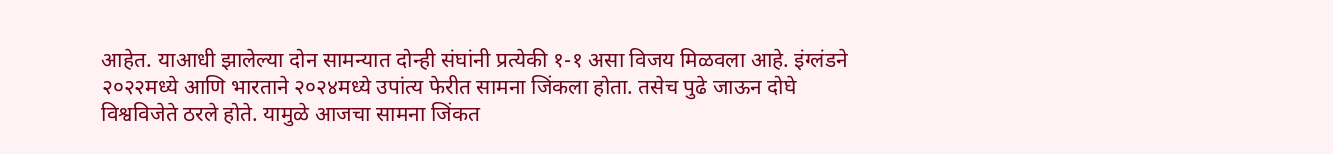आहेत. याआधी झालेल्या दोन सामन्यात दोन्ही संघांनी प्रत्येकी १-१ असा विजय मिळवला आहे. इंग्लंडने २०२२मध्ये आणि भारताने २०२४मध्ये उपांत्य फेरीत सामना जिंकला होता. तसेच पुढे जाऊन दोघे विश्वविजेते ठरले होते. यामुळे आजचा सामना जिंकत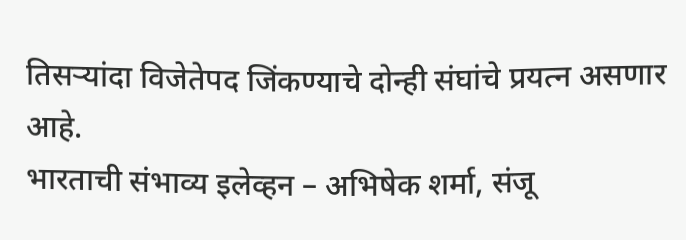तिसऱ्यांदा विजेतेपद जिंकण्याचे दोन्ही संघांचे प्रयत्न असणार आहे.
भारताची संभाव्य इलेव्हन – अभिषेक शर्मा, संजू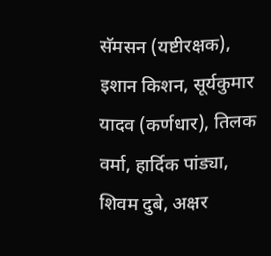सॅमसन (यष्टीरक्षक), इशान किशन, सूर्यकुमार यादव (कर्णधार), तिलक वर्मा, हार्दिक पांड्या, शिवम दुबे, अक्षर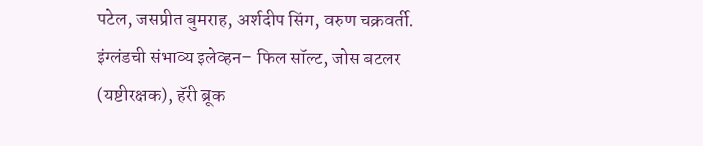पटेल, जसप्रीत बुमराह, अर्शदीप सिंग, वरुण चक्रवर्ती.
इंग्लंडची संभाव्य इलेव्हन– फिल सॉल्ट, जोस बटलर (यष्टीरक्षक), हॅरी ब्रूक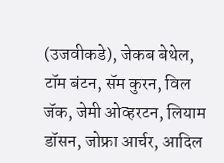(उजवीकडे), जेकब बेथेल, टॉम बंटन, सॅम कुरन, विल जॅक, जेमी ओव्हरटन, लियाम डॉसन, जोफ्रा आर्चर, आदिल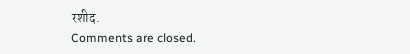रशीद.
Comments are closed.